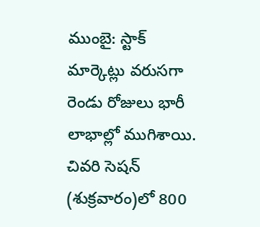ముంబై: స్టాక్ మార్కెట్లు వరుసగా రెండు రోజులు భారీ లాభాల్లో ముగిశాయి. చివరి సెషన్ (శుక్రవారం)లో 800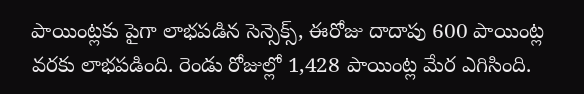పాయింట్లకు పైగా లాభపడిన సెన్సెక్స్, ఈరోజు దాదాపు 600 పాయింట్ల వరకు లాభపడింది. రెండు రోజుల్లో 1,428 పాయింట్ల మేర ఎగిసింది.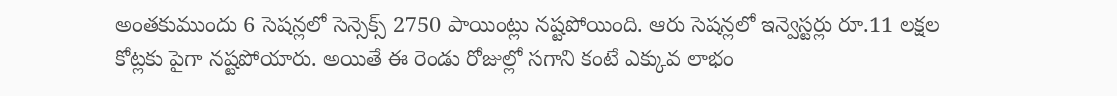అంతకుముందు 6 సెషన్లలో సెన్సెక్స్ 2750 పాయింట్లు నష్టపోయింది. ఆరు సెషన్లలో ఇన్వెస్టర్లు రూ.11 లక్షల కోట్లకు పైగా నష్టపోయారు. అయితే ఈ రెండు రోజుల్లో సగాని కంటే ఎక్కువ లాభం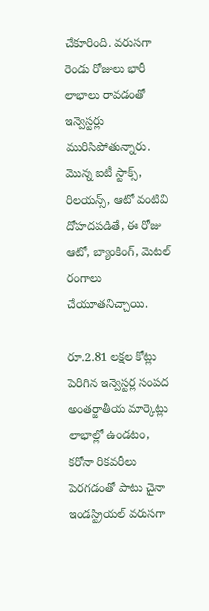చేకూరింది. వరుసగా రెండు రోజులు భారీ లాభాలు రావడంతో ఇన్వెస్టర్లు మురిసిపోతున్నారు. మొన్న ఐటీ స్టాక్స్, రిలయన్స్, ఆటో వంటివి దోహదపడితే, ఈ రోజు ఆటో, బ్యాంకింగ్, మెటల్ రంగాలు చేయూతనిచ్చాయి.

రూ.2.81 లక్షల కోట్లు పెరిగిన ఇన్వెస్టర్ల సంపద
అంతర్జాతీయ మార్కెట్లు లాభాల్లో ఉండటం, కరోనా రికవరీలు పెరగడంతో పాటు చైనా ఇండస్ట్రియల్ వరుసగా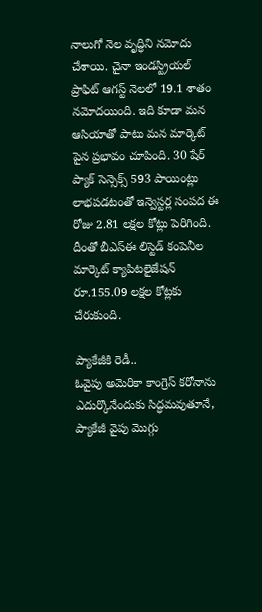నాలుగో నెల వృద్ధిని నమోదు చేశాయి. చైనా ఇండస్ట్రియల్ ప్రాఫిట్ ఆగస్ట్ నెలలో 19.1 శాతం నమోదయింది. ఇది కూడా మన ఆసియాతో పాటు మన మార్కెట్ పైన ప్రభావం చూపింది. 30 షేర్ ప్యాక్ సెన్సెక్స్ 593 పాయింట్లు లాభపడటంతో ఇన్వెస్టర్ల సంపద ఈ రోజు 2.81 లక్షల కోట్లు పెరిగింది. దీంతో బీఎస్ఈ లిస్టెడ్ కంపెనీల మార్కెట్ క్యాపిటలైజేషన్ రూ.155.09 లక్షల కోట్లకు చేరుకుంది.

ప్యాకేజీకి రెడీ..
ఓవైపు అమెరికా కాంగ్రెస్ కరోనాను ఎదుర్కొనేందుకు సిద్ధమవుతూనే, ప్యాకేజీ వైపు మొగ్గు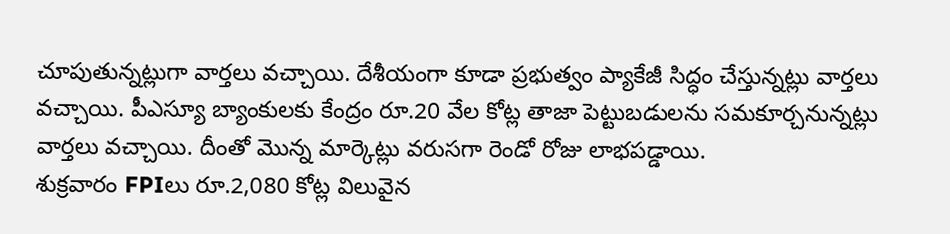చూపుతున్నట్లుగా వార్తలు వచ్చాయి. దేశీయంగా కూడా ప్రభుత్వం ప్యాకేజీ సిద్ధం చేస్తున్నట్లు వార్తలు వచ్చాయి. పీఎస్యూ బ్యాంకులకు కేంద్రం రూ.20 వేల కోట్ల తాజా పెట్టుబడులను సమకూర్చనున్నట్లు వార్తలు వచ్చాయి. దీంతో మొన్న మార్కెట్లు వరుసగా రెండో రోజు లాభపడ్డాయి.
శుక్రవారం FPIలు రూ.2,080 కోట్ల విలువైన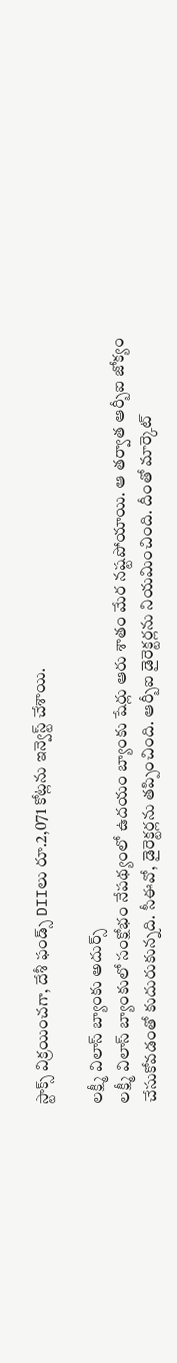స్టాక్స్ విక్రయించగా, దేశీ ఫండ్స్ DIIలు రూ.2,071 కోట్లను ఇన్వెస్ట్ చేశాయి.

లక్ష్మీ విలాస్ బ్యాంకు అదుర్స్
లక్ష్మీ విలాస్ బ్యాంకులో సంక్షోభం నేపథ్యంలో ఉదయం బ్యాంకు షేర్లు ఆరు శాతం మేర నష్టపోయాయి. ఆ తర్వాత ఆర్బీఐ జోక్యం చేసుకోవడంతో కుదురుకున్నది. సీఈవో, డైరెక్టర్లను తప్పించింది. ఆర్బీఐ డైరెక్టర్లను నియమించింది. దీంతో మార్కెట్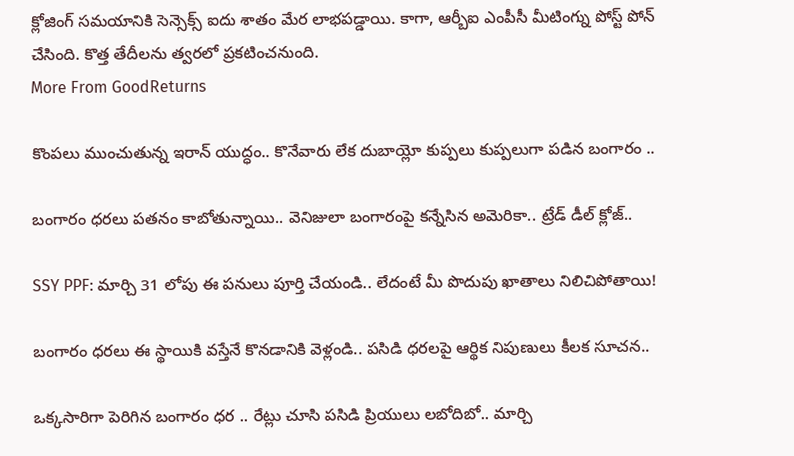క్లోజింగ్ సమయానికి సెన్సెక్స్ ఐదు శాతం మేర లాభపడ్డాయి. కాగా, ఆర్బీఐ ఎంపీసీ మీటింగ్ను పోస్ట్ పోన్ చేసింది. కొత్త తేదీలను త్వరలో ప్రకటించనుంది.
More From GoodReturns

కొంపలు ముంచుతున్న ఇరాన్ యుద్ధం.. కొనేవారు లేక దుబాయ్లో కుప్పలు కుప్పలుగా పడిన బంగారం ..

బంగారం ధరలు పతనం కాబోతున్నాయి.. వెనిజులా బంగారంపై కన్నేసిన అమెరికా.. ట్రేడ్ డీల్ క్లోజ్..

SSY PPF: మార్చి 31 లోపు ఈ పనులు పూర్తి చేయండి.. లేదంటే మీ పొదుపు ఖాతాలు నిలిచిపోతాయి!

బంగారం ధరలు ఈ స్థాయికి వస్తేనే కొనడానికి వెళ్లండి.. పసిడి ధరలపై ఆర్థిక నిపుణులు కీలక సూచన..

ఒక్కసారిగా పెరిగిన బంగారం ధర .. రేట్లు చూసి పసిడి ప్రియులు లబోదిబో.. మార్చి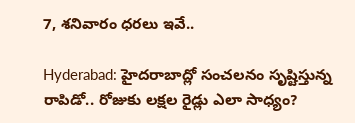7, శనివారం ధరలు ఇవే..

Hyderabad: హైదరాబాద్లో సంచలనం సృష్టిస్తున్న రాపిడో.. రోజుకు లక్షల రైడ్లు ఎలా సాధ్యం?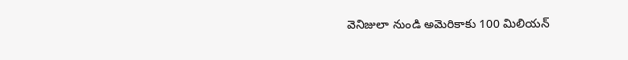వెనిజులా నుండి అమెరికాకు 100 మిలియన్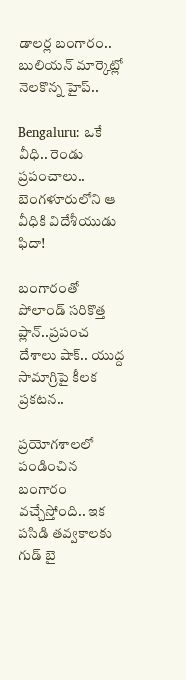డాలర్ల బంగారం.. బులియన్ మార్కెట్లో నెలకొన్న హైప్..

Bengaluru: ఒకే వీధి.. రెండు ప్రపంచాలు.. బెంగళూరులోని ఆ వీధికి విదేశీయుడు ఫిదా!

బంగారంతో పోలాండ్ సరికొత్త ప్లాన్..ప్రపంచ దేశాలు షాక్.. యుద్ద సామాగ్రిపై కీలక ప్రకటన..

ప్రయోగశాలలో పండించిన బంగారం వచ్చేస్తోంది.. ఇక పసిడి తవ్వకాలకు గుడ్ బై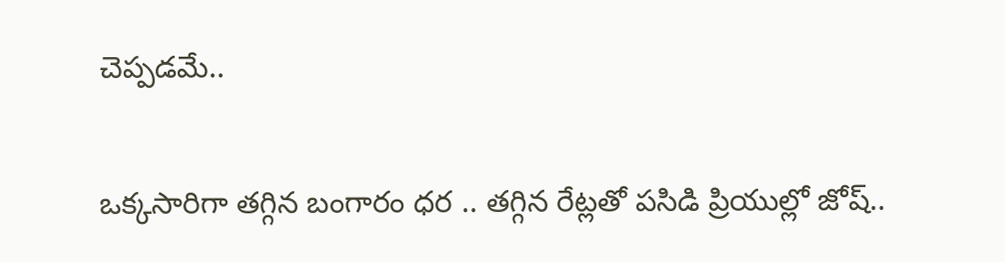చెప్పడమే..

ఒక్కసారిగా తగ్గిన బంగారం ధర .. తగ్గిన రేట్లతో పసిడి ప్రియుల్లో జోష్..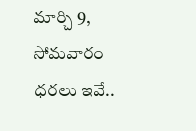మార్చి 9, సోమవారం ధరలు ఇవే..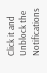Click it and Unblock the Notifications